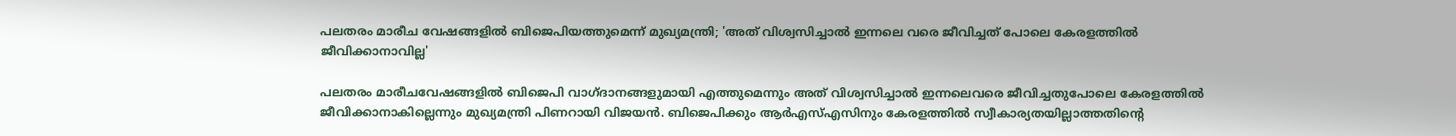പലതരം മാരീച വേഷങ്ങളില്‍ ബിജെപിയത്തുമെന്ന് മുഖ്യമന്ത്രി; 'അത് വിശ്വസിച്ചാല്‍ ഇന്നലെ വരെ ജീവിച്ചത് പോലെ കേരളത്തില്‍ ജീവിക്കാനാവില്ല'

പലതരം മാരീചവേഷങ്ങളില്‍ ബിജെപി വാഗ്ദാനങ്ങളുമായി എത്തുമെന്നും അത് വിശ്വസിച്ചാല്‍ ഇന്നലെവരെ ജീവിച്ചതുപോലെ കേരളത്തില്‍ ജീവിക്കാനാകില്ലെന്നും മുഖ്യമന്ത്രി പിണറായി വിജയന്‍. ബിജെപിക്കും ആര്‍എസ്എസിനും കേരളത്തില്‍ സ്വീകാര്യതയില്ലാത്തതിന്റെ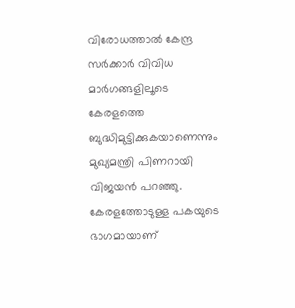വിരോധത്താല്‍ കേന്ദ്ര സര്‍ക്കാര്‍ വിവിധ മാര്‍ഗങ്ങളിലൂടെ കേരളത്തെ ബുദ്ധിമുട്ടിക്കുകയാണെന്നും മുഖ്യമന്ത്രി പിണറായി വിജയന്‍ പറഞ്ഞു. കേരളത്തോടുള്ള പകയുടെ ഭാഗമായാണ്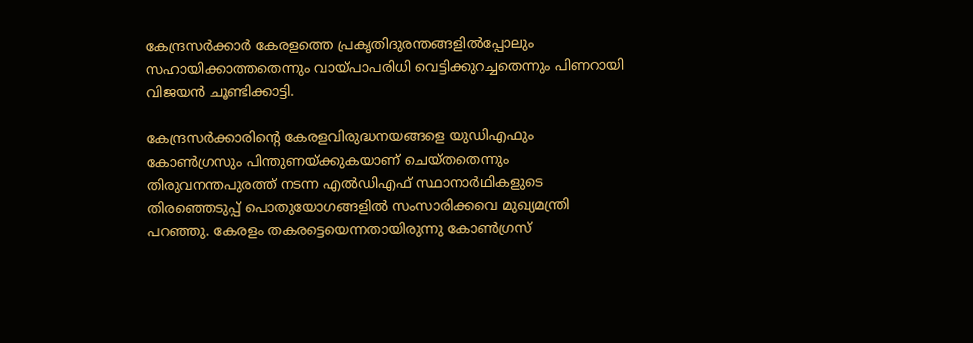കേന്ദ്രസര്‍ക്കാര്‍ കേരളത്തെ പ്രകൃതിദുരന്തങ്ങളില്‍പ്പോലും സഹായിക്കാത്തതെന്നും വായ്പാപരിധി വെട്ടിക്കുറച്ചതെന്നും പിണറായി വിജയന്‍ ചൂണ്ടിക്കാട്ടി.

കേന്ദ്രസര്‍ക്കാരിന്റെ കേരളവിരുദ്ധനയങ്ങളെ യുഡിഎഫും കോണ്‍ഗ്രസും പിന്തുണയ്ക്കുകയാണ് ചെയ്തതെന്നും തിരുവനന്തപുരത്ത് നടന്ന എല്‍ഡിഎഫ് സ്ഥാനാര്‍ഥികളുടെ തിരഞ്ഞെടുപ്പ് പൊതുയോഗങ്ങളില്‍ സംസാരിക്കവെ മുഖ്യമന്ത്രി പറഞ്ഞു. കേരളം തകരട്ടെയെന്നതായിരുന്നു കോണ്‍ഗ്രസ്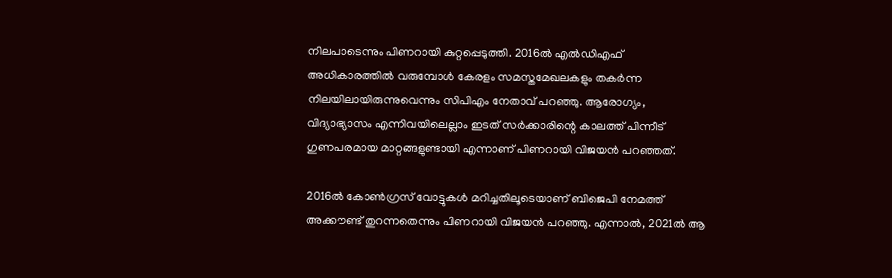നിലപാടെന്നും പിണറായി കുറ്റപ്പെടുത്തി. 2016ല്‍ എല്‍ഡിഎഫ് അധികാരത്തില്‍ വരുമ്പോള്‍ കേരളം സമസ്തമേഖലകളും തകര്‍ന്ന നിലയിലായിരുന്നുവെന്നും സിപിഎം നേതാവ് പറഞ്ഞു. ആരോഗ്യം, വിദ്യാഭ്യാസം എന്നിവയിലെല്ലാം ഇടത് സര്‍ക്കാരിന്റെ കാലത്ത് പിന്നീട് ഗുണപരമായ മാറ്റങ്ങളുണ്ടായി എന്നാണ് പിണറായി വിജയന്‍ പറഞ്ഞത്.

2016ല്‍ കോണ്‍ഗ്രസ് വോട്ടുകള്‍ മറിച്ചതിലൂടെയാണ് ബിജെപി നേമത്ത് അക്കൗണ്ട് തുറന്നതെന്നും പിണറായി വിജയന്‍ പറഞ്ഞു. എന്നാല്‍, 2021ല്‍ ആ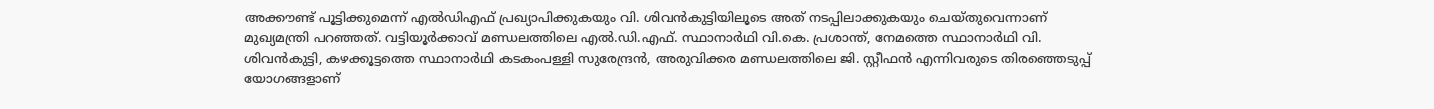അക്കൗണ്ട് പൂട്ടിക്കുമെന്ന് എല്‍ഡിഎഫ് പ്രഖ്യാപിക്കുകയും വി. ശിവന്‍കുട്ടിയിലൂടെ അത് നടപ്പിലാക്കുകയും ചെയ്തുവെന്നാണ് മുഖ്യമന്ത്രി പറഞ്ഞത്. വട്ടിയൂര്‍ക്കാവ് മണ്ഡലത്തിലെ എല്‍.ഡി.എഫ്. സ്ഥാനാര്‍ഥി വി.കെ. പ്രശാന്ത്, നേമത്തെ സ്ഥാനാര്‍ഥി വി. ശിവന്‍കുട്ടി, കഴക്കൂട്ടത്തെ സ്ഥാനാര്‍ഥി കടകംപള്ളി സുരേന്ദ്രന്‍, അരുവിക്കര മണ്ഡലത്തിലെ ജി. സ്റ്റീഫന്‍ എന്നിവരുടെ തിരഞ്ഞെടുപ്പ് യോഗങ്ങളാണ്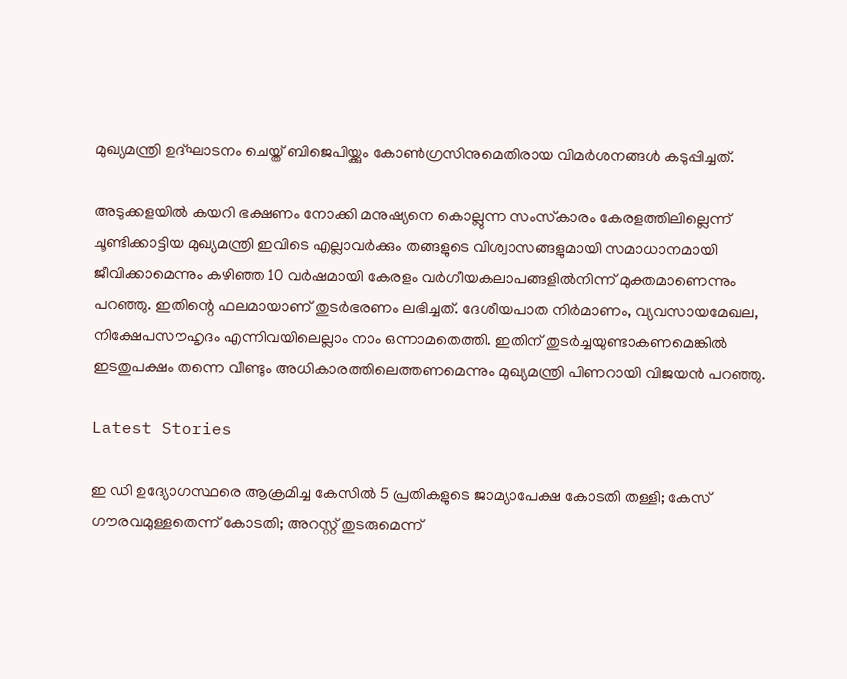മുഖ്യമന്ത്രി ഉദ്ഘാടനം ചെയ്ത് ബിജെപിയ്ക്കും കോണ്‍ഗ്രസിനുമെതിരായ വിമര്‍ശനങ്ങള്‍ കടുപ്പിച്ചത്.

അടുക്കളയില്‍ കയറി ഭക്ഷണം നോക്കി മനുഷ്യനെ കൊല്ലുന്ന സംസ്‌കാരം കേരളത്തിലില്ലെന്ന് ചൂണ്ടിക്കാട്ടിയ മുഖ്യമന്ത്രി ഇവിടെ എല്ലാവര്‍ക്കും തങ്ങളുടെ വിശ്വാസങ്ങളുമായി സമാധാനമായി ജീവിക്കാമെന്നും കഴിഞ്ഞ 10 വര്‍ഷമായി കേരളം വര്‍ഗീയകലാപങ്ങളില്‍നിന്ന് മുക്തമാണെന്നും പറഞ്ഞു. ഇതിന്റെ ഫലമായാണ് തുടര്‍ഭരണം ലഭിച്ചത്. ദേശീയപാത നിര്‍മാണം, വ്യവസായമേഖല, നിക്ഷേപസൗഹൃദം എന്നിവയിലെല്ലാം നാം ഒന്നാമതെത്തി. ഇതിന് തുടര്‍ച്ചയുണ്ടാകണമെങ്കില്‍ ഇടതുപക്ഷം തന്നെ വീണ്ടും അധികാരത്തിലെത്തണമെന്നും മുഖ്യമന്ത്രി പിണറായി വിജയന്‍ പറഞ്ഞു.

Latest Stories

ഇ ഡി ഉദ്യോഗസ്ഥരെ ആക്രമിച്ച കേസില്‍ 5 പ്രതികളുടെ ജാമ്യാപേക്ഷ കോടതി തള്ളി; കേസ് ഗൗരവമുള്ളതെന്ന് കോടതി; അറസ്റ്റ് തുടരുമെന്ന്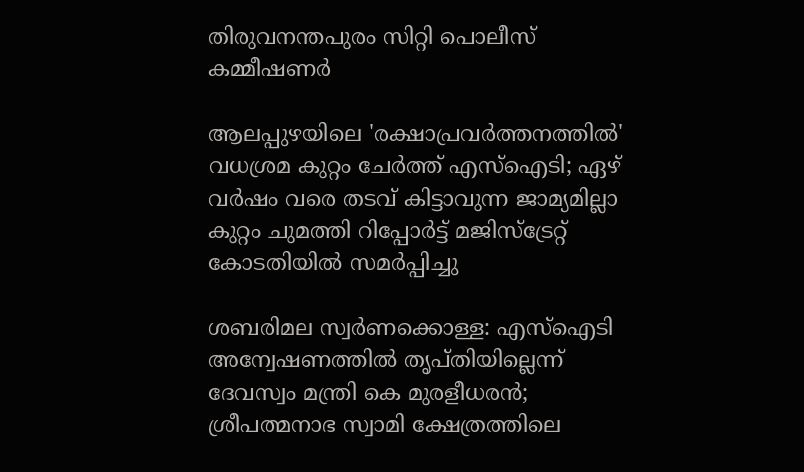തിരുവനന്തപുരം സിറ്റി പൊലീസ് കമ്മീഷണര്‍

ആലപ്പുഴയിലെ 'രക്ഷാപ്രവര്‍ത്തനത്തില്‍' വധശ്രമ കുറ്റം ചേര്‍ത്ത് എസ്‌ഐടി; ഏഴ് വര്‍ഷം വരെ തടവ് കിട്ടാവുന്ന ജാമ്യമില്ലാ കുറ്റം ചുമത്തി റിപ്പോര്‍ട്ട് മജിസ്‌ട്രേറ്റ് കോടതിയില്‍ സമര്‍പ്പിച്ചു

ശബരിമല സ്വര്‍ണക്കൊള്ള: എസ്ഐടി അന്വേഷണത്തില്‍ തൃപ്തിയില്ലെന്ന് ദേവസ്വം മന്ത്രി കെ മുരളീധരന്‍; ശ്രീപത്മനാഭ സ്വാമി ക്ഷേത്രത്തിലെ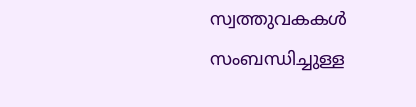സ്വത്തുവകകള്‍ സംബന്ധിച്ചുള്ള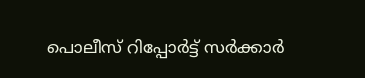പൊലീസ് റിപ്പോര്‍ട്ട് സര്‍ക്കാര്‍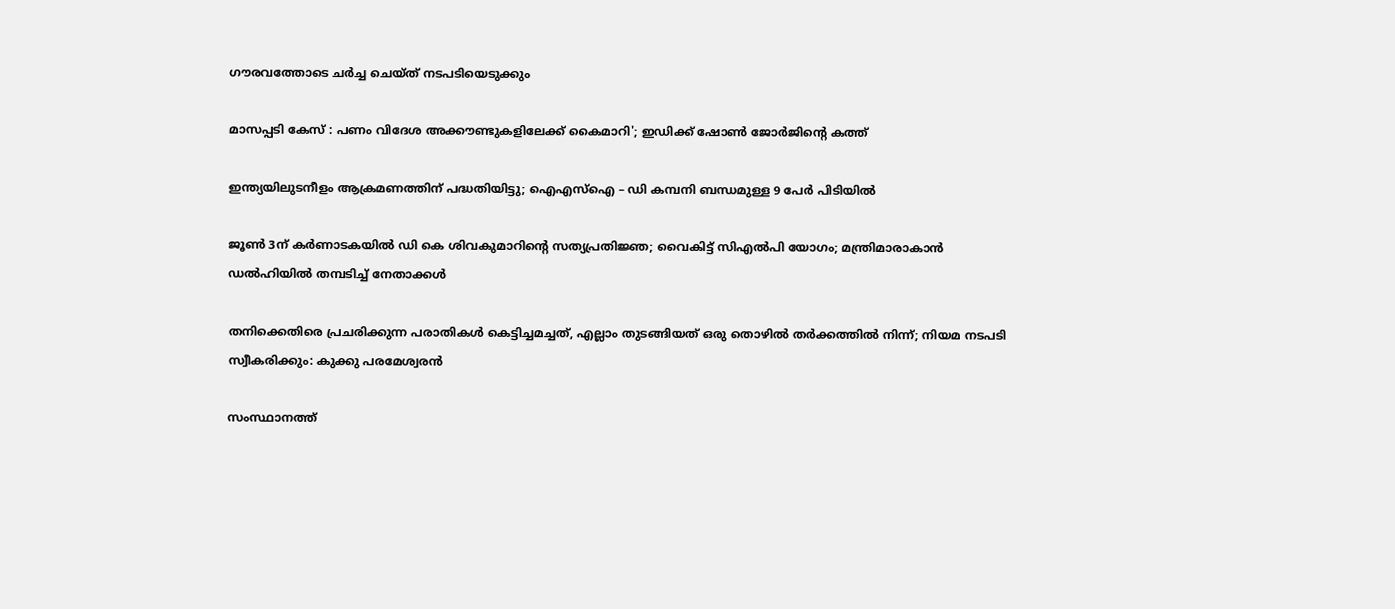ഗൗരവത്തോടെ ചര്‍ച്ച ചെയ്ത് നടപടിയെടുക്കും

മാസപ്പടി കേസ് : പണം വിദേശ അക്കൗണ്ടുകളിലേക്ക് കൈമാറി'; ഇഡിക്ക് ഷോൺ ജോർജിന്റെ കത്ത്

ഇന്ത്യയിലുടനീളം ആക്രമണത്തിന് പദ്ധതിയിട്ടു; ഐഎസ്ഐ – ഡി കമ്പനി ബന്ധമുള്ള 9 പേർ പിടിയിൽ

ജൂണ്‍ 3ന് കര്‍ണാടകയില്‍ ഡി കെ ശിവകുമാറിന്റെ സത്യപ്രതിജ്ഞ; വൈകിട്ട് സിഎല്‍പി യോഗം; മന്ത്രിമാരാകാന്‍ ഡല്‍ഹിയില്‍ തമ്പടിച്ച് നേതാക്കള്‍

തനിക്കെതിരെ പ്രചരിക്കുന്ന പരാതികൾ കെട്ടിച്ചമച്ചത്, എല്ലാം തുടങ്ങിയത് ഒരു തൊഴിൽ തർക്കത്തിൽ നിന്ന്; നിയമ നടപടി സ്വീകരിക്കും: കുക്കു പരമേശ്വരൻ

സംസ്ഥാനത്ത്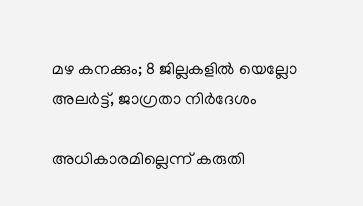മഴ കനക്കും; 8 ജില്ലകളിൽ യെല്ലോ അലർട്ട്, ജാഗ്രതാ നിർദേശം

അധികാരമില്ലെന്ന് കരുതി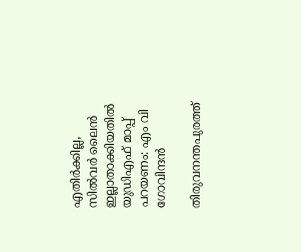എതിർക്കില്ല, സിൽവർ ലൈൻ ഇല്ലാതാക്കിയതിൽ യുഡിഎഫ് മാപ്പ് പറയണം: എം വി ഗോവിന്ദൻ

തിരുവനന്തപുരത്ത്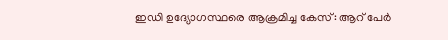ഇഡി ഉദ്യോഗസ്ഥരെ ആക്രമിച്ച കേസ്: ആറ് പേർ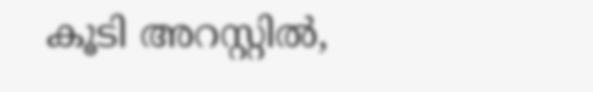കൂടി അറസ്റ്റിൽ,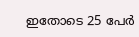ഇതോടെ 25 പേർ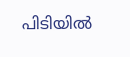പിടിയിൽ